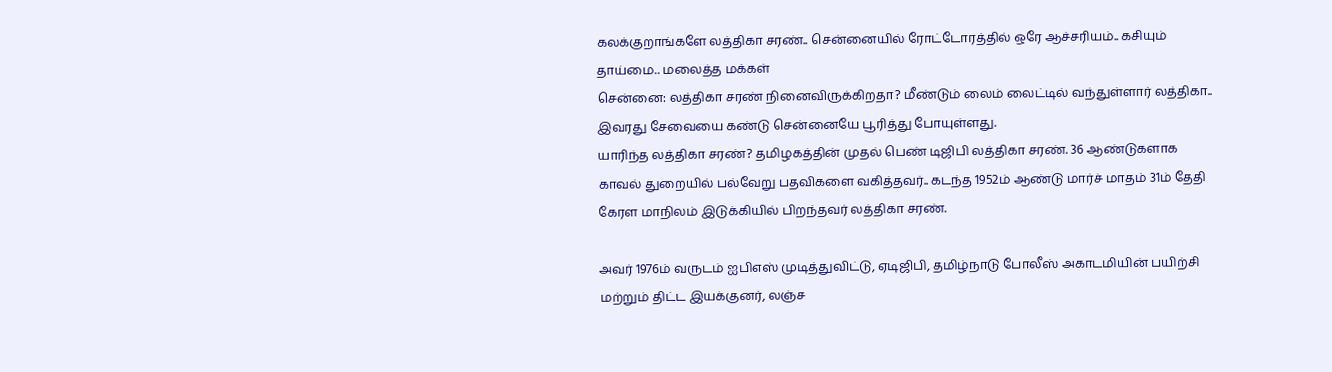கலக்குறாங்களே லத்திகா சரண்.. சென்னையில் ரோட்டோரத்தில் ஒரே ஆச்சரியம்.. கசியும் தாய்மை.. மலைத்த மக்கள்
சென்னை: லத்திகா சரண் நினைவிருக்கிறதா? மீண்டும் லைம் லைட்டில் வந்துள்ளார் லத்திகா.. இவரது சேவையை கண்டு சென்னையே பூரித்து போயுள்ளது.
யாரிந்த லத்திகா சரண்? தமிழகத்தின் முதல் பெண் டிஜிபி லத்திகா சரண். 36 ஆண்டுகளாக காவல் துறையில் பல்வேறு பதவிகளை வகித்தவர்.. கடந்த 1952ம் ஆண்டு மார்ச் மாதம் 31ம் தேதி கேரள மாநிலம் இடுக்கியில் பிறந்தவர் லத்திகா சரண்.

அவர் 1976ம் வருடம் ஐபிஎஸ் முடித்துவிட்டு, ஏடிஜிபி, தமிழ்நாடு போலீஸ் அகாடமியின் பயிற்சி மற்றும் திட்ட இயக்குனர், லஞ்ச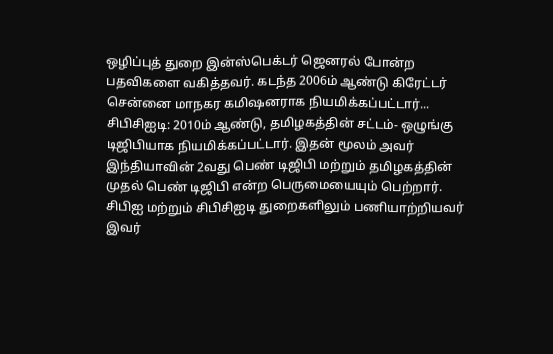ஒழிப்புத் துறை இன்ஸ்பெக்டர் ஜெனரல் போன்ற பதவிகளை வகித்தவர். கடந்த 2006ம் ஆண்டு கிரேட்டர் சென்னை மாநகர கமிஷனராக நியமிக்கப்பட்டார்...
சிபிசிஐடி: 2010ம் ஆண்டு, தமிழகத்தின் சட்டம்- ஒழுங்கு டிஜிபியாக நியமிக்கப்பட்டார். இதன் மூலம் அவர் இந்தியாவின் 2வது பெண் டிஜிபி மற்றும் தமிழகத்தின் முதல் பெண் டிஜிபி என்ற பெருமையையும் பெற்றார். சிபிஐ மற்றும் சிபிசிஐடி துறைகளிலும் பணியாற்றியவர் இவர்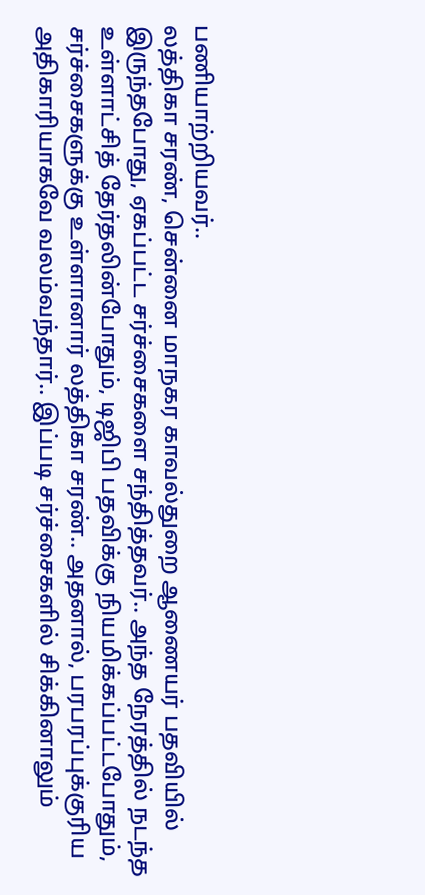பணியாற்றியவர்..
லத்திகா சரண், சென்னை மாநகர காவல்துறை ஆணையர் பதவியில் இருந்தபோது, ஏகப்பட்ட சர்ச்சைகளை சந்தித்தவர்.. அந்த நேரத்தில் நடந்த உள்ளாட்சித் தேர்தலின்போதும், டிஜிபி பதவிக்கு நியமிக்கப்பட்டபோதும், சர்ச்சைகளுக்கு உள்ளானார் லத்திகா சரண்.. அதனால், பரபரப்புக்குரிய அதிகாரியாகவே வலம்வந்தார்.. இப்படி சர்ச்சைகளில் சிக்கினாலும்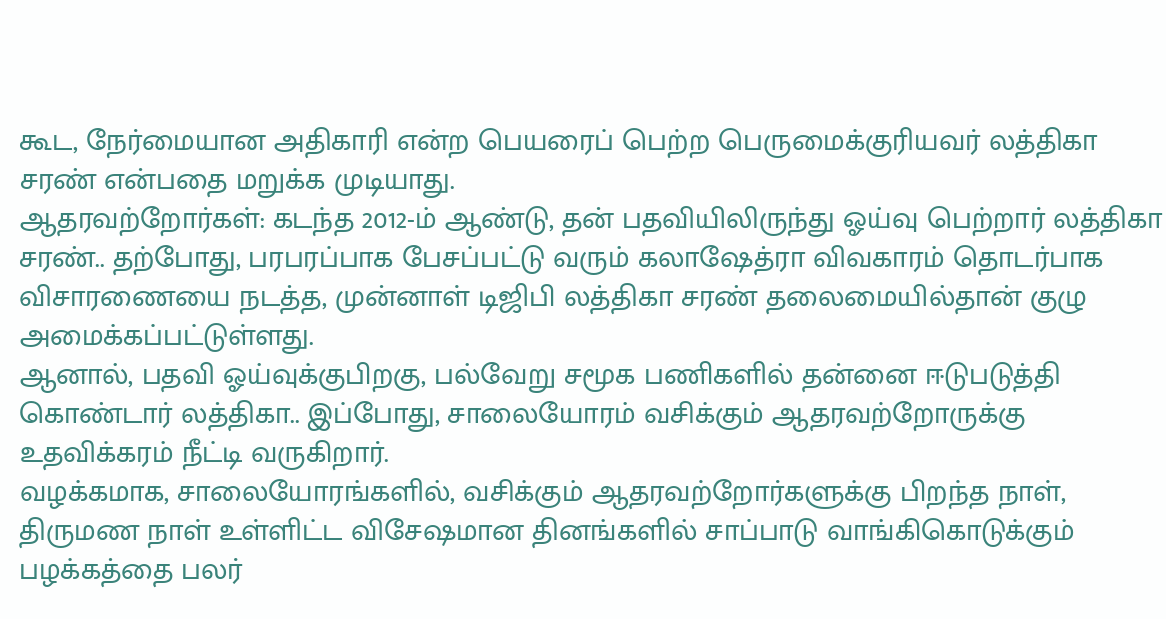கூட, நேர்மையான அதிகாரி என்ற பெயரைப் பெற்ற பெருமைக்குரியவர் லத்திகா சரண் என்பதை மறுக்க முடியாது.
ஆதரவற்றோர்கள்: கடந்த 2012-ம் ஆண்டு, தன் பதவியிலிருந்து ஓய்வு பெற்றார் லத்திகா சரண்.. தற்போது, பரபரப்பாக பேசப்பட்டு வரும் கலாஷேத்ரா விவகாரம் தொடர்பாக விசாரணையை நடத்த, முன்னாள் டிஜிபி லத்திகா சரண் தலைமையில்தான் குழு அமைக்கப்பட்டுள்ளது.
ஆனால், பதவி ஓய்வுக்குபிறகு, பல்வேறு சமூக பணிகளில் தன்னை ஈடுபடுத்தி கொண்டார் லத்திகா.. இப்போது, சாலையோரம் வசிக்கும் ஆதரவற்றோருக்கு உதவிக்கரம் நீட்டி வருகிறார்.
வழக்கமாக, சாலையோரங்களில், வசிக்கும் ஆதரவற்றோர்களுக்கு பிறந்த நாள், திருமண நாள் உள்ளிட்ட விசேஷமான தினங்களில் சாப்பாடு வாங்கிகொடுக்கும் பழக்கத்தை பலர்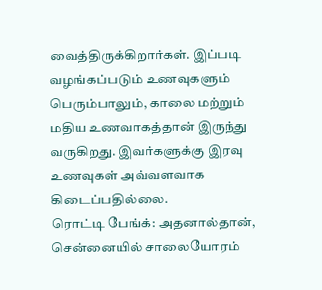வைத்திருக்கிறார்கள். இப்படி வழங்கப்படும் உணவுகளும் பெரும்பாலும், காலை மற்றும் மதிய உணவாகத்தான் இருந்து வருகிறது. இவர்களுக்கு இரவு உணவுகள் அவ்வளவாக கிடைப்பதில்லை.
ரொட்டி பேங்க்: அதனால்தான், சென்னையில் சாலையோரம்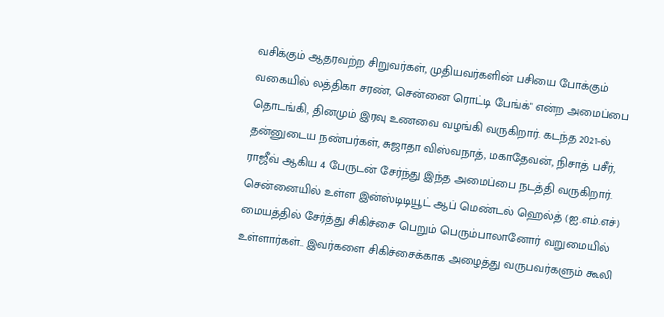வசிக்கும் ஆதரவற்ற சிறுவர்கள், முதியவர்களின் பசியை போக்கும் வகையில் லத்திகா சரண், சென்னை ரொட்டி பேங்க்" என்ற அமைப்பை தொடங்கி, தினமும் இரவு உணவை வழங்கி வருகிறார். கடந்த 2021-ல் தன்னுடைய நண்பர்கள், சுஜாதா விஸ்வநாத், மகாதேவன், நிசாத் பசீர், ராஜீவ் ஆகிய 4 பேருடன் சேர்ந்து இந்த அமைப்பை நடத்தி வருகிறார்.
சென்னையில் உள்ள இன்ஸ்டிடியூட் ஆப் மெண்டல் ஹெல்த் (ஐ.எம்.எச்) மையத்தில் சேர்த்து சிகிச்சை பெறும் பெரும்பாலானோர் வறுமையில் உள்ளார்கள்.. இவர்களை சிகிச்சைக்காக அழைத்து வருபவர்களும் கூலி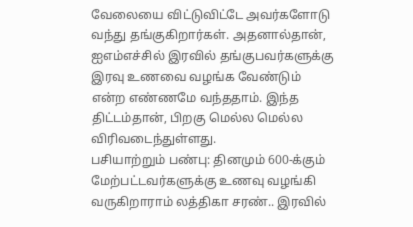வேலையை விட்டுவிட்டே அவர்களோடு வந்து தங்குகிறார்கள். அதனால்தான், ஐஎம்எச்சில் இரவில் தங்குபவர்களுக்கு இரவு உணவை வழங்க வேண்டும் என்ற எண்ணமே வந்ததாம். இந்த திட்டம்தான், பிறகு மெல்ல மெல்ல விரிவடைந்துள்ளது.
பசியாற்றும் பண்பு: தினமும் 600-க்கும் மேற்பட்டவர்களுக்கு உணவு வழங்கி வருகிறாராம் லத்திகா சரண்.. இரவில்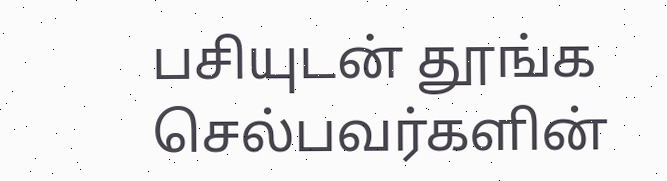பசியுடன் தூங்க செல்பவர்களின்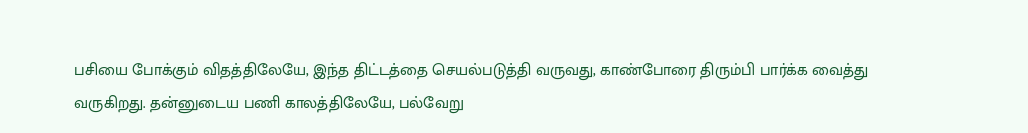பசியை போக்கும் விதத்திலேயே, இந்த திட்டத்தை செயல்படுத்தி வருவது, காண்போரை திரும்பி பார்க்க வைத்து வருகிறது. தன்னுடைய பணி காலத்திலேயே, பல்வேறு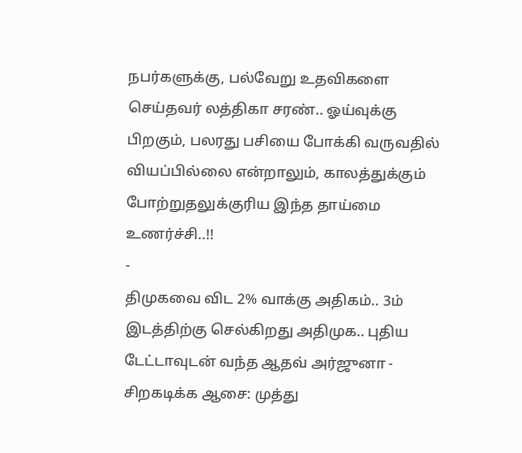நபர்களுக்கு, பல்வேறு உதவிகளை செய்தவர் லத்திகா சரண்.. ஓய்வுக்கு பிறகும், பலரது பசியை போக்கி வருவதில் வியப்பில்லை என்றாலும், காலத்துக்கும் போற்றுதலுக்குரிய இந்த தாய்மை உணர்ச்சி..!!
-
திமுகவை விட 2% வாக்கு அதிகம்.. 3ம் இடத்திற்கு செல்கிறது அதிமுக.. புதிய டேட்டாவுடன் வந்த ஆதவ் அர்ஜுனா -
சிறகடிக்க ஆசை: முத்து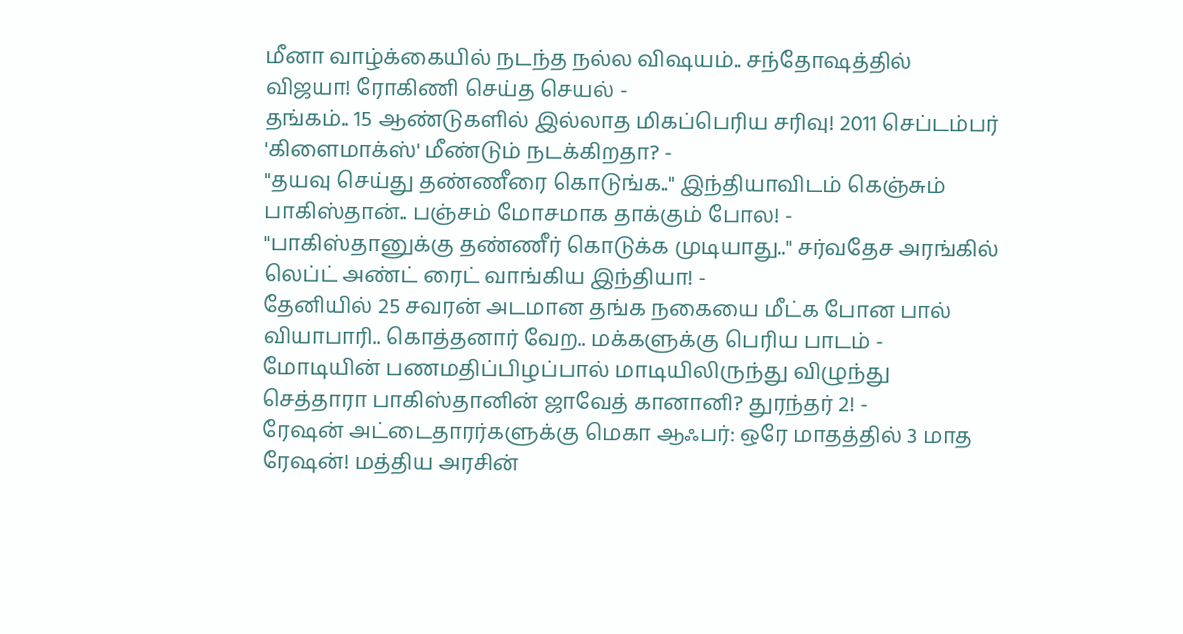மீனா வாழ்க்கையில் நடந்த நல்ல விஷயம்.. சந்தோஷத்தில் விஜயா! ரோகிணி செய்த செயல் -
தங்கம்.. 15 ஆண்டுகளில் இல்லாத மிகப்பெரிய சரிவு! 2011 செப்டம்பர் 'கிளைமாக்ஸ்' மீண்டும் நடக்கிறதா? -
"தயவு செய்து தண்ணீரை கொடுங்க.." இந்தியாவிடம் கெஞ்சும் பாகிஸ்தான்.. பஞ்சம் மோசமாக தாக்கும் போல! -
"பாகிஸ்தானுக்கு தண்ணீர் கொடுக்க முடியாது.." சர்வதேச அரங்கில் லெப்ட் அண்ட் ரைட் வாங்கிய இந்தியா! -
தேனியில் 25 சவரன் அடமான தங்க நகையை மீட்க போன பால் வியாபாரி.. கொத்தனார் வேற.. மக்களுக்கு பெரிய பாடம் -
மோடியின் பணமதிப்பிழப்பால் மாடியிலிருந்து விழுந்து செத்தாரா பாகிஸ்தானின் ஜாவேத் கானானி? துரந்தர் 2! -
ரேஷன் அட்டைதாரர்களுக்கு மெகா ஆஃபர்: ஒரே மாதத்தில் 3 மாத ரேஷன்! மத்திய அரசின்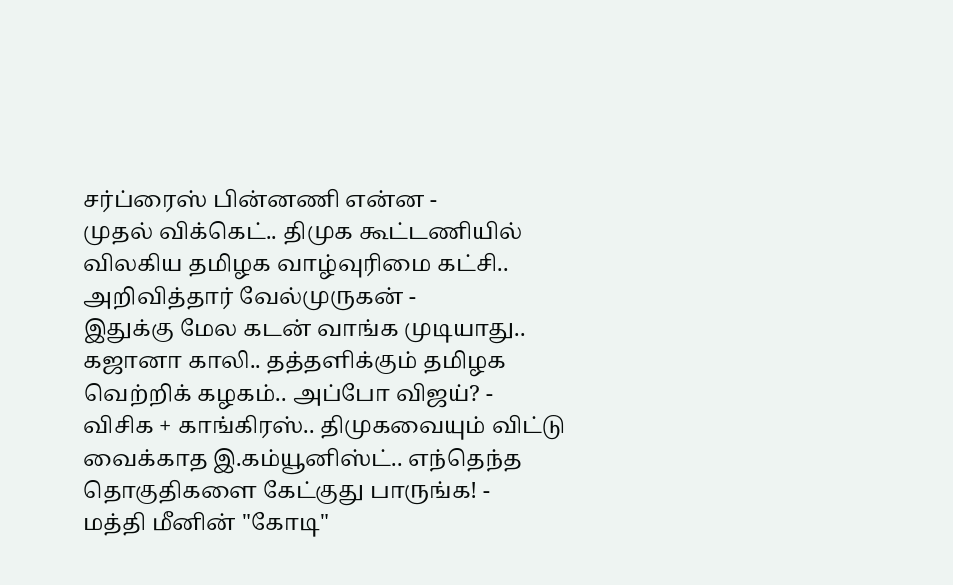சர்ப்ரைஸ் பின்னணி என்ன -
முதல் விக்கெட்.. திமுக கூட்டணியில் விலகிய தமிழக வாழ்வுரிமை கட்சி.. அறிவித்தார் வேல்முருகன் -
இதுக்கு மேல கடன் வாங்க முடியாது.. கஜானா காலி.. தத்தளிக்கும் தமிழக வெற்றிக் கழகம்.. அப்போ விஜய்? -
விசிக + காங்கிரஸ்.. திமுகவையும் விட்டு வைக்காத இ.கம்யூனிஸ்ட்.. எந்தெந்த தொகுதிகளை கேட்குது பாருங்க! -
மத்தி மீனின் "கோடி"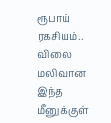ரூபாய் ரகசியம்.. விலை மலிவான இந்த மீனுக்குள்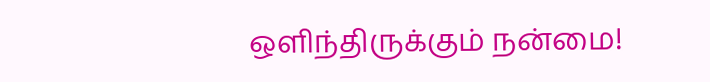ஒளிந்திருக்கும் நன்மை!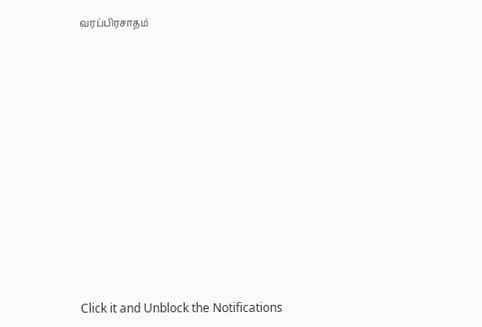வரப்பிரசாதம்












Click it and Unblock the Notifications